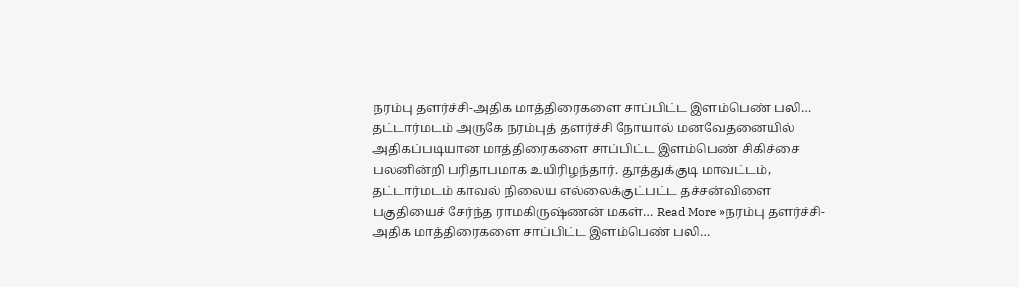நரம்பு தளர்ச்சி-அதிக மாத்திரைகளை சாப்பிட்ட இளம்பெண் பலி…
தட்டார்மடம் அருகே நரம்புத் தளர்ச்சி நோயால் மனவேதனையில் அதிகப்படியான மாத்திரைகளை சாப்பிட்ட இளம்பெண் சிகிச்சை பலனின்றி பரிதாபமாக உயிரிழந்தார். தூத்துக்குடி மாவட்டம், தட்டார்மடம் காவல் நிலைய எல்லைக்குட்பட்ட தச்சன்விளை பகுதியைச் சேர்ந்த ராமகிருஷ்ணன் மகள்… Read More »நரம்பு தளர்ச்சி-அதிக மாத்திரைகளை சாப்பிட்ட இளம்பெண் பலி…